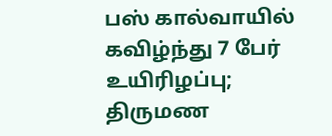பஸ் கால்வாயில் கவிழ்ந்து 7 பேர் உயிரிழப்பு; திருமண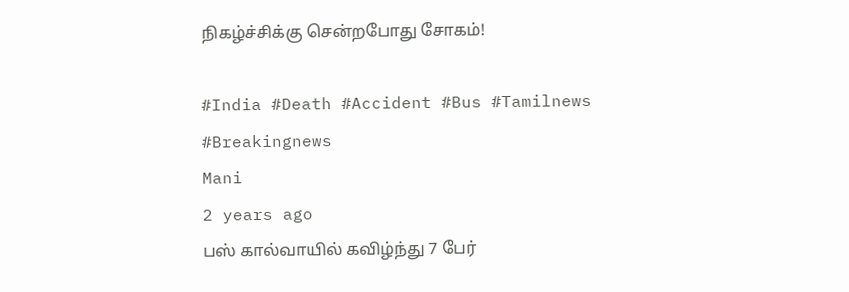நிகழ்ச்சிக்கு சென்றபோது சோகம்!

#India #Death #Accident #Bus #Tamilnews #Breakingnews
Mani
2 years ago
பஸ் கால்வாயில் கவிழ்ந்து 7 பேர்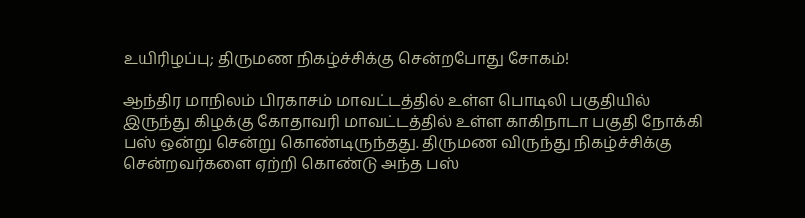உயிரிழப்பு; திருமண நிகழ்ச்சிக்கு சென்றபோது சோகம்!

ஆந்திர மாநிலம் பிரகாசம் மாவட்டத்தில் உள்ள பொடிலி பகுதியில் இருந்து கிழக்கு கோதாவரி மாவட்டத்தில் உள்ள காகிநாடா பகுதி நோக்கி பஸ் ஒன்று சென்று கொண்டிருந்தது. திருமண விருந்து நிகழ்ச்சிக்கு சென்றவர்களை ஏற்றி கொண்டு அந்த பஸ்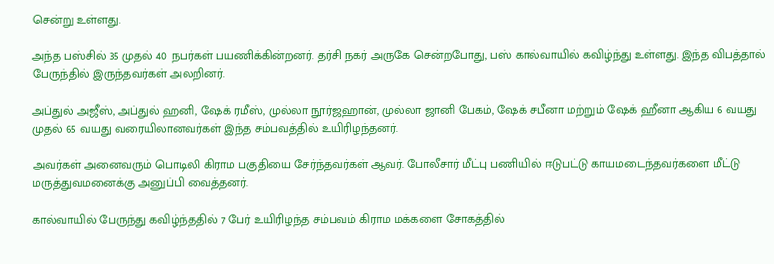சென்று உள்ளது.

அந்த பஸ்சில் 35 முதல் 40 நபர்கள் பயணிக்கின்றனர். தர்சி நகர் அருகே சென்றபோது, பஸ் கால்வாயில் கவிழ்ந்து உள்ளது. இந்த விபத்தால் பேருந்தில் இருந்தவர்கள் அலறினர்.

அப்துல் அஜீஸ், அப்துல் ஹனி, ஷேக் ரமீஸ், முல்லா நூர்ஜஹான், முல்லா ஜானி பேகம், ஷேக் சபீனா மற்றும் ஷேக் ஹீனா ஆகிய 6 வயது முதல் 65 வயது வரையிலானவர்கள் இந்த சம்பவத்தில் உயிரிழந்தனர்.

அவர்கள் அனைவரும் பொடிலி கிராம பகுதியை சேர்ந்தவர்கள் ஆவர். போலீசார் மீட்பு பணியில் ஈடுபட்டு காயமடைந்தவர்களை மீட்டு மருத்துவமனைக்கு அனுப்பி வைத்தனர்.

கால்வாயில் பேருந்து கவிழ்ந்ததில் 7 பேர் உயிரிழந்த சம்பவம் கிராம மக்களை சோகத்தில்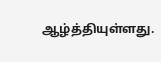ஆழ்த்தியுள்ளது.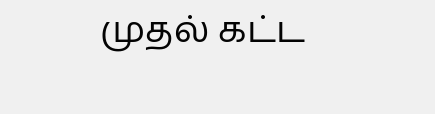முதல் கட்ட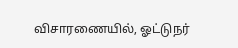விசாரணையில், ஓட்டுநர்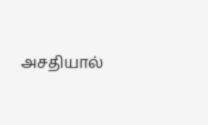அசதியால்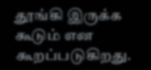தூங்கி இருக்க கூடும் என கூறப்படுகிறது.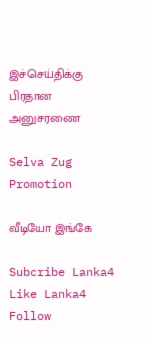இச்செய்திக்கு பிரதான அனுசரணை

Selva Zug Promotion

வீடியோ இங்கே

Subcribe Lanka4
Like Lanka4
Follow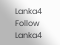Lanka4
Follow Lanka4